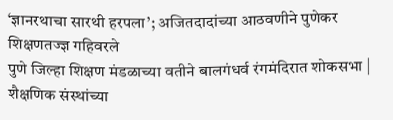‘ज्ञानरथाचा सारथी हरपला’; अजितदादांच्या आठवणीने पुणेकर शिक्षणतज्ज्ञ गहिवरले
पुणे जिल्हा शिक्षण मंडळाच्या वतीने बालगंधर्व रंगमंदिरात शोकसभा | शैक्षणिक संस्थांच्या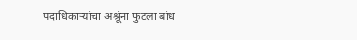पदाधिकाऱ्यांचा अश्रूंना फुटला बांध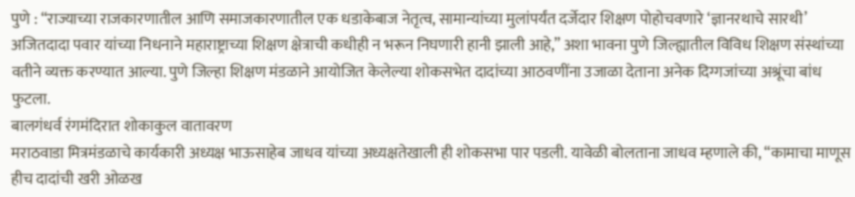पुणे : “राज्याच्या राजकारणातील आणि समाजकारणातील एक धडाकेबाज नेतृत्व, सामान्यांच्या मुलांपर्यंत दर्जेदार शिक्षण पोहोचवणारे ‘ज्ञानरथाचे सारथी’ अजितदादा पवार यांच्या निधनाने महाराष्ट्राच्या शिक्षण क्षेत्राची कधीही न भरून निघणारी हानी झाली आहे,” अशा भावना पुणे जिल्ह्यातील विविध शिक्षण संस्थांच्या वतीने व्यक्त करण्यात आल्या. पुणे जिल्हा शिक्षण मंडळाने आयोजित केलेल्या शोकसभेत दादांच्या आठवणींना उजाळा देताना अनेक दिग्गजांच्या अश्रूंचा बांध फुटला.
बालगंधर्व रंगमंदिरात शोकाकुल वातावरण
मराठवाडा मित्रमंडळाचे कार्यकारी अध्यक्ष भाऊसाहेब जाधव यांच्या अध्यक्षतेखाली ही शोकसभा पार पडली. यावेळी बोलताना जाधव म्हणाले की, “कामाचा माणूस हीच दादांची खरी ओळख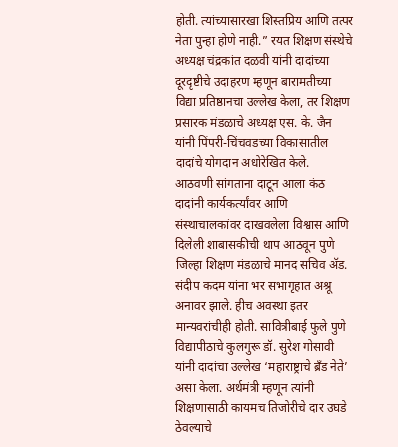होती. त्यांच्यासारखा शिस्तप्रिय आणि तत्पर नेता पुन्हा होणे नाही.” रयत शिक्षण संस्थेचे अध्यक्ष चंद्रकांत दळवी यांनी दादांच्या दूरदृष्टीचे उदाहरण म्हणून बारामतीच्या विद्या प्रतिष्ठानचा उल्लेख केला, तर शिक्षण प्रसारक मंडळाचे अध्यक्ष एस. के. जैन यांनी पिंपरी-चिंचवडच्या विकासातील दादांचे योगदान अधोरेखित केले.
आठवणी सांगताना दाटून आला कंठ
दादांनी कार्यकर्त्यांवर आणि संस्थाचालकांवर दाखवलेला विश्वास आणि दिलेली शाबासकीची थाप आठवून पुणे जिल्हा शिक्षण मंडळाचे मानद सचिव ॲड. संदीप कदम यांना भर सभागृहात अश्रू अनावर झाले. हीच अवस्था इतर मान्यवरांचीही होती. सावित्रीबाई फुले पुणे विद्यापीठाचे कुलगुरू डॉ. सुरेश गोसावी यांनी दादांचा उल्लेख ‘महाराष्ट्राचे ब्रँड नेते’ असा केला. अर्थमंत्री म्हणून त्यांनी शिक्षणासाठी कायमच तिजोरीचे दार उघडे ठेवल्याचे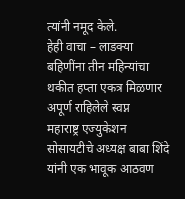त्यांनी नमूद केले.
हेही वाचा – लाडक्या बहिणींना तीन महिन्यांचा थकीत हप्ता एकत्र मिळणार
अपूर्ण राहिलेले स्वप्न
महाराष्ट्र एज्युकेशन सोसायटीचे अध्यक्ष बाबा शिंदे यांनी एक भावूक आठवण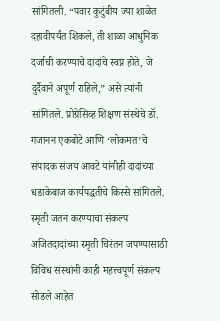सांगितली. “पवार कुटुंबीय ज्या शाळेत दहावीपर्यंत शिकले, ती शाळा आधुनिक दर्जाची करण्याचे दादांचे स्वप्न होते, जे दुर्दैवाने अपूर्ण राहिले,” असे त्यांनी सांगितले. प्रोग्रेसिव्ह शिक्षण संस्थेचे डॉ. गजानन एकबोटे आणि ‘लोकमत’चे संपादक संजय आवटे यांनीही दादांच्या धडाकेबाज कार्यपद्धतीचे किस्से सांगितले.
स्मृती जतन करण्याचा संकल्प
अजितदादांच्या स्मृती चिरंतन जपण्यासाठी विविध संस्थांनी काही महत्त्वपूर्ण संकल्प सोडले आहेत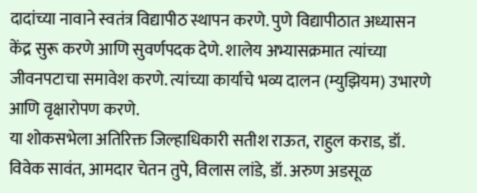दादांच्या नावाने स्वतंत्र विद्यापीठ स्थापन करणे. पुणे विद्यापीठात अध्यासन केंद्र सुरू करणे आणि सुवर्णपदक देणे. शालेय अभ्यासक्रमात त्यांच्या जीवनपटाचा समावेश करणे. त्यांच्या कार्याचे भव्य दालन (म्युझियम) उभारणे आणि वृक्षारोपण करणे.
या शोकसभेला अतिरिक्त जिल्हाधिकारी सतीश राऊत, राहुल कराड, डॉ. विवेक सावंत, आमदार चेतन तुपे, विलास लांडे, डॉ. अरुण अडसूळ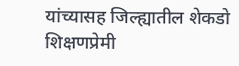यांच्यासह जिल्ह्यातील शेकडो शिक्षणप्रेमी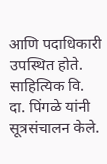आणि पदाधिकारी उपस्थित होते. साहित्यिक वि. दा. पिंगळे यांनी सूत्रसंचालन केले.